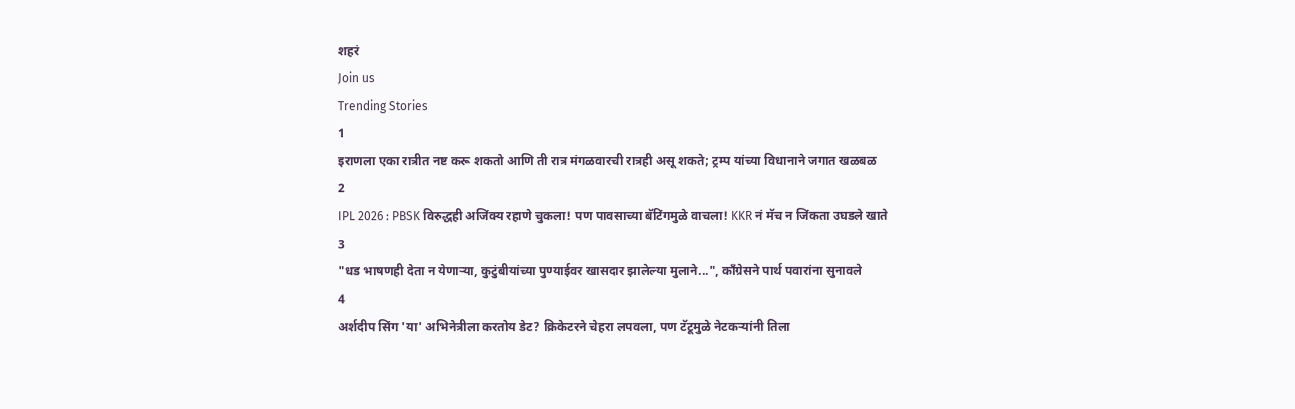शहरं
Join us
Trending Stories
1
इराणला एका रात्रीत नष्ट करू शकतो आणि ती रात्र मंगळवारची रात्रही असू शकते; ट्रम्प यांच्या विधानाने जगात खळबळ
2
IPL 2026 : PBSK विरुद्धही अजिंक्य रहाणे चुकला! पण पावसाच्या बॅटिंगमुळे वाचला! KKR नं मॅच न जिंकता उघडले खाते
3
"धड भाषणही देता न येणाऱ्या, कुटुंबीयांच्या पुण्याईवर खासदार झालेल्या मुलाने...", काँग्रेसने पार्थ पवारांना सुनावले
4
अर्शदीप सिंग 'या' अभिनेत्रीला करतोय डेट? क्रिकेटरने चेहरा लपवला, पण टॅटूमुळे नेटकऱ्यांनी तिला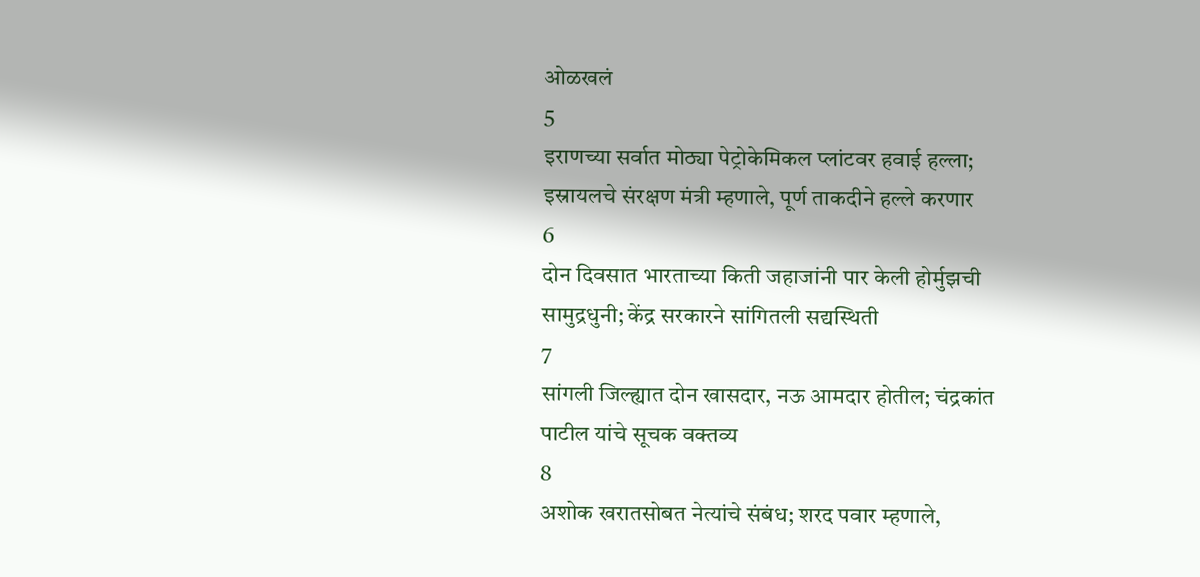ओळखलं
5
इराणच्या सर्वात मोठ्या पेट्रोकेमिकल प्लांटवर हवाई हल्ला; इस्रायलचे संरक्षण मंत्री म्हणाले, पूर्ण ताकदीने हल्ले करणार
6
दोन दिवसात भारताच्या किती जहाजांनी पार केली होर्मुझची सामुद्रधुनी; केंद्र सरकारने सांगितली सद्यस्थिती
7
सांगली जिल्ह्यात दोन खासदार, नऊ आमदार होतील; चंद्रकांत पाटील यांचे सूचक वक्तव्य
8
अशोक खरातसोबत नेत्यांचे संबंध; शरद पवार म्हणाले,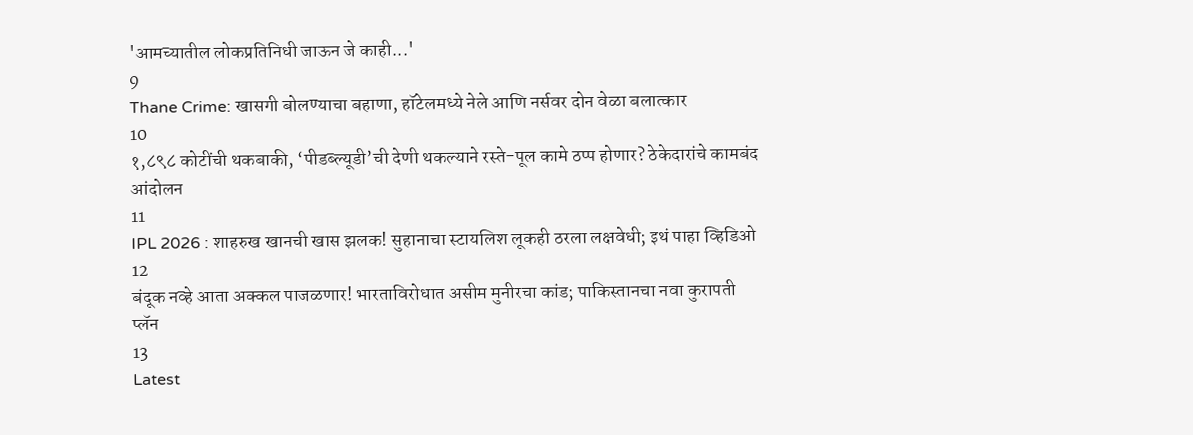'आमच्यातील लोकप्रतिनिधी जाऊन जे काही...'
9
Thane Crime: खासगी बोलण्याचा बहाणा, हॉटेलमध्ये नेले आणि नर्सवर दोन वेळा बलात्कार
10
१,८९८ कोटींची थकबाकी, ‘पीडब्ल्यूडी’ची देणी थकल्याने रस्ते-पूल कामे ठप्प होणार? ठेकेदारांचे कामबंद आंदोलन
11
IPL 2026 : शाहरुख खानची खास झलक! सुहानाचा स्टायलिश लूकही ठरला लक्षवेधी; इथं पाहा व्हिडिओ
12
बंदूक नव्हे आता अक्कल पाजळणार! भारताविरोधात असीम मुनीरचा कांड; पाकिस्तानचा नवा कुरापती प्लॅन
13
Latest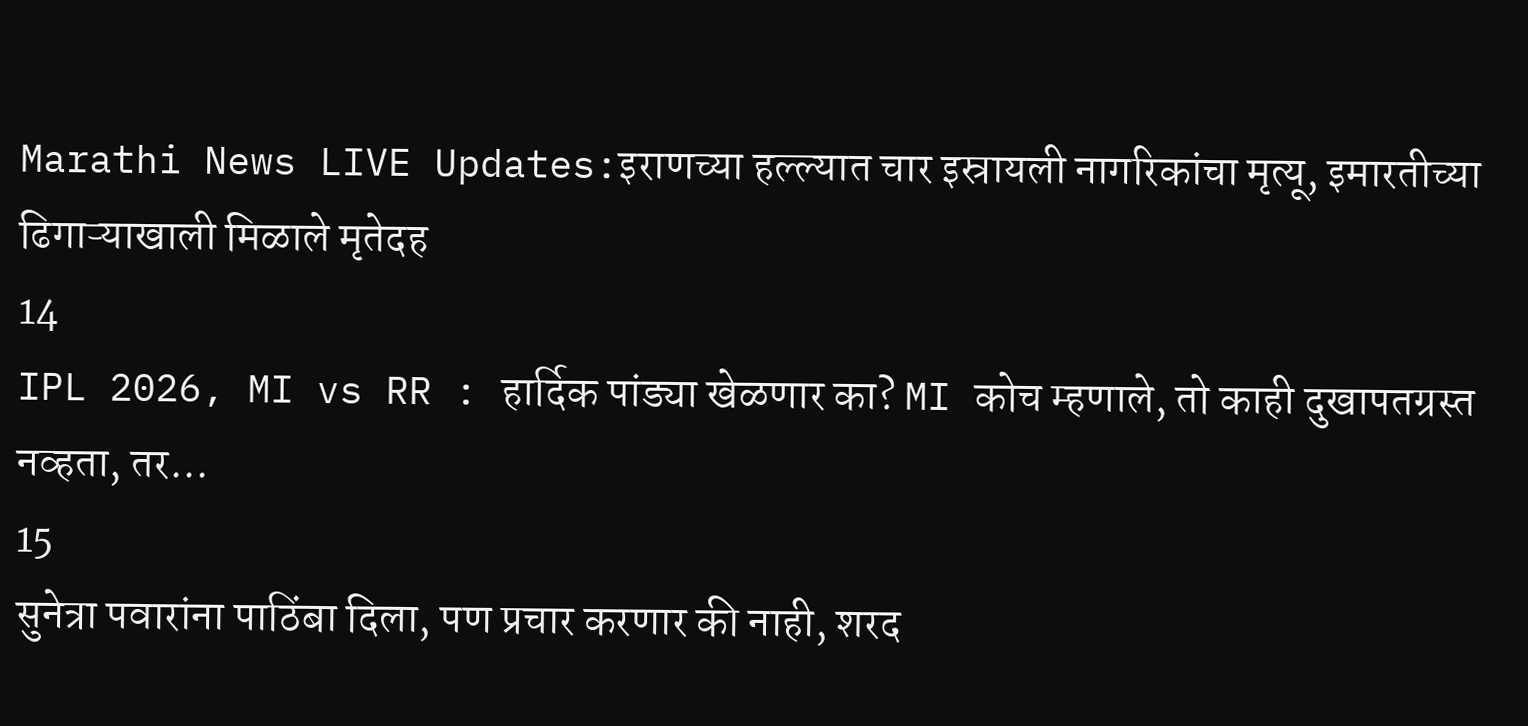Marathi News LIVE Updates:इराणच्या हल्ल्यात चार इस्रायली नागरिकांचा मृत्यू, इमारतीच्या ढिगाऱ्याखाली मिळाले मृतेदह
14
IPL 2026, MI vs RR : हार्दिक पांड्या खेळणार का? MI कोच म्हणाले, तो काही दुखापतग्रस्त नव्हता, तर...
15
सुनेत्रा पवारांना पाठिंबा दिला, पण प्रचार करणार की नाही, शरद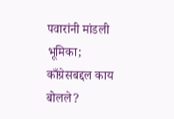पवारांनी मांडली भूमिका; काँग्रेसबद्दल काय बोलले?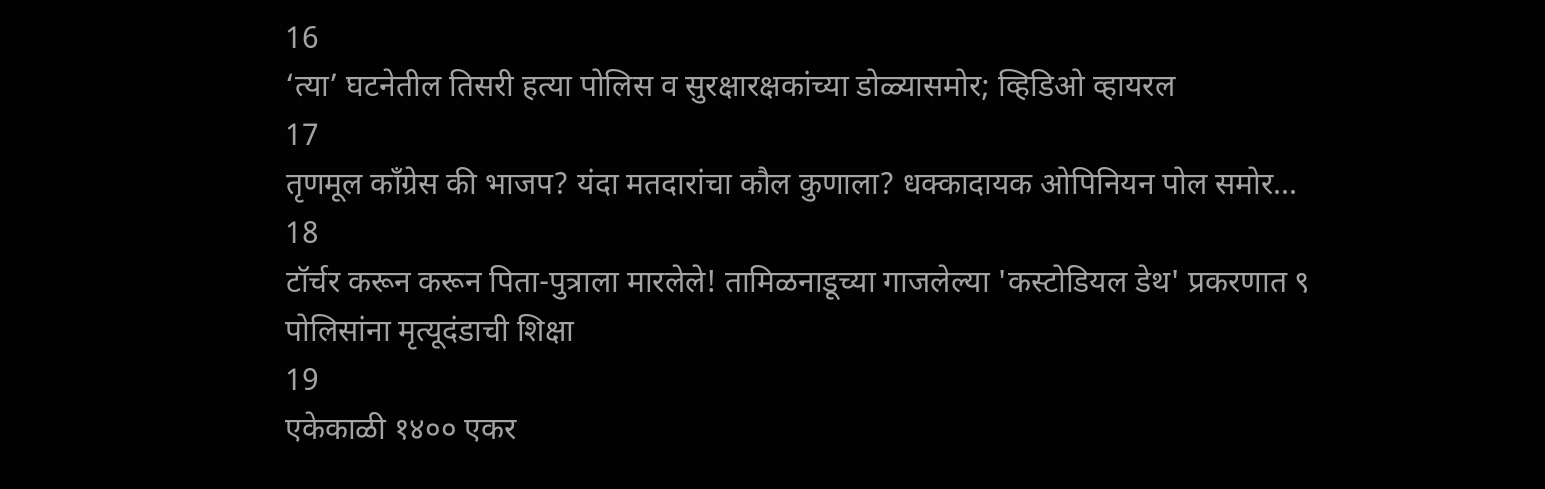16
‘त्या’ घटनेतील तिसरी हत्या पोलिस व सुरक्षारक्षकांच्या डोळ्यासमोर; व्हिडिओ व्हायरल
17
तृणमूल काँग्रेस की भाजप? यंदा मतदारांचा कौल कुणाला? धक्कादायक ओपिनियन पोल समोर...
18
टॉर्चर करून करून पिता-पुत्राला मारलेले! तामिळनाडूच्या गाजलेल्या 'कस्टोडियल डेथ' प्रकरणात ९ पोलिसांना मृत्यूदंडाची शिक्षा
19
एकेकाळी १४०० एकर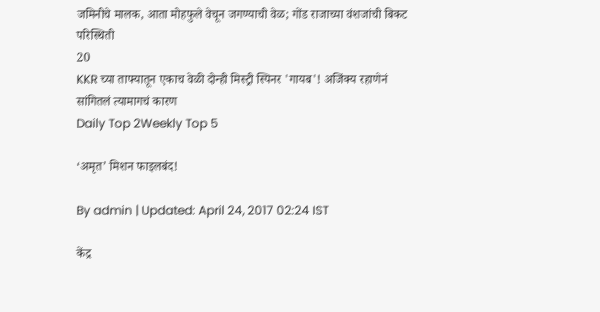जमिनीचे मालक, आता मोहफुले वेचून जगण्याची वेळ; गोंड राजाच्या वंशजांची बिकट परिस्थिती
20
KKR च्या ताफ्यातून एकाच वेळी दोन्ही मिस्ट्री स्पिनर 'गायब'! अजिंक्य रहाणेनं सांगितलं त्यामागचं कारण
Daily Top 2Weekly Top 5

‘अमृत’ मिशन फाइलबंद!

By admin | Updated: April 24, 2017 02:24 IST

केंद्र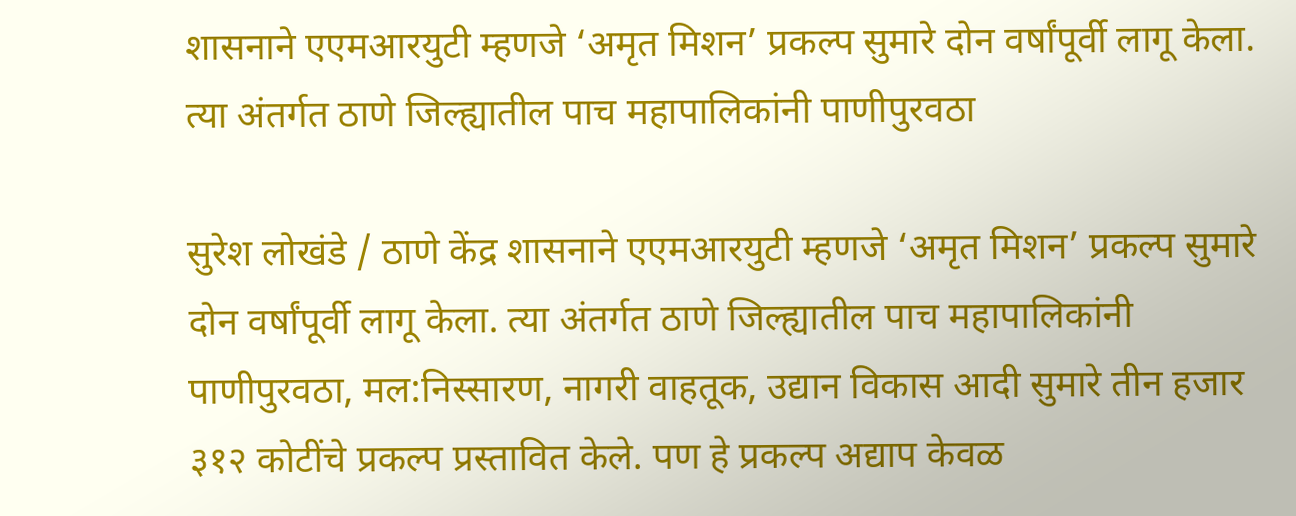शासनाने एएमआरयुटी म्हणजे ‘अमृत मिशन’ प्रकल्प सुमारे दोन वर्षांपूर्वी लागू केला. त्या अंतर्गत ठाणे जिल्ह्यातील पाच महापालिकांनी पाणीपुरवठा

सुरेश लोखंडे / ठाणे केंद्र शासनाने एएमआरयुटी म्हणजे ‘अमृत मिशन’ प्रकल्प सुमारे दोन वर्षांपूर्वी लागू केला. त्या अंतर्गत ठाणे जिल्ह्यातील पाच महापालिकांनी पाणीपुरवठा, मल:निस्सारण, नागरी वाहतूक, उद्यान विकास आदी सुमारे तीन हजार ३१२ कोटींचे प्रकल्प प्रस्तावित केले. पण हे प्रकल्प अद्याप केवळ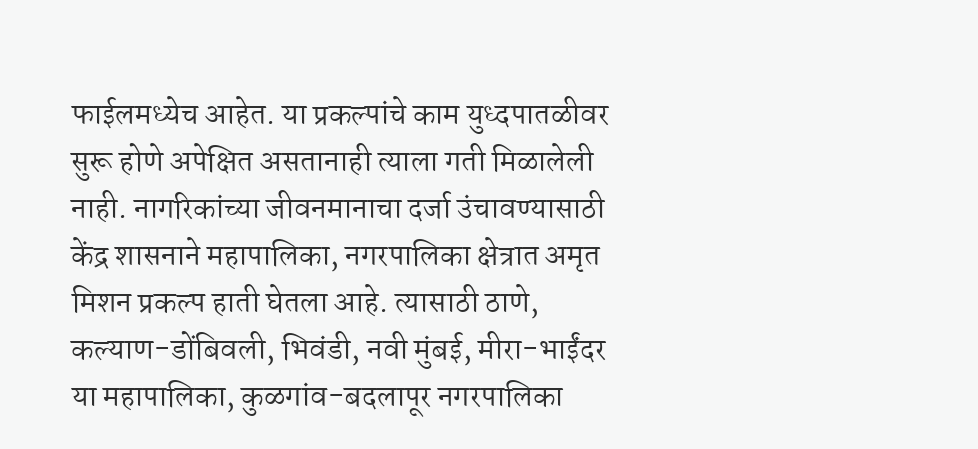फाईलमध्येच आहेत. या प्रकल्पांचे काम युध्दपातळीवर सुरू होणे अपेक्षित असतानाही त्याला गती मिळालेली नाही. नागरिकांच्या जीवनमानाचा दर्जा उंचावण्यासाठी केंद्र शासनाने महापालिका, नगरपालिका क्षेत्रात अमृत मिशन प्रकल्प हाती घेतला आहे. त्यासाठी ठाणे, कल्याण-डोंबिवली, भिवंडी, नवी मुंबई, मीरा-भाईंदर या महापालिका, कुळगांव-बदलापूर नगरपालिका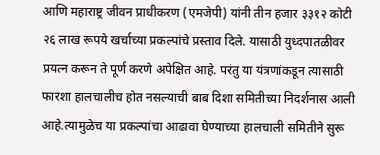आणि महाराष्ट्र जीवन प्राधीकरण (एमजेपी) यांनी तीन हजार ३३१२ कोटी २६ लाख रूपये खर्चाच्या प्रकल्पांचे प्रस्ताव दिले. यासाठी युध्दपातळीवर प्रयत्न करून ते पूर्ण करणे अपेक्षित आहे. परंतु या यंत्रणांकडून त्यासाठी फारशा हालचालीच होत नसल्याची बाब दिशा समितीच्या निदर्शनास आली आहे.त्यामुळेच या प्रकल्पांचा आढावा घेण्याच्या हालचाली समितीने सुरू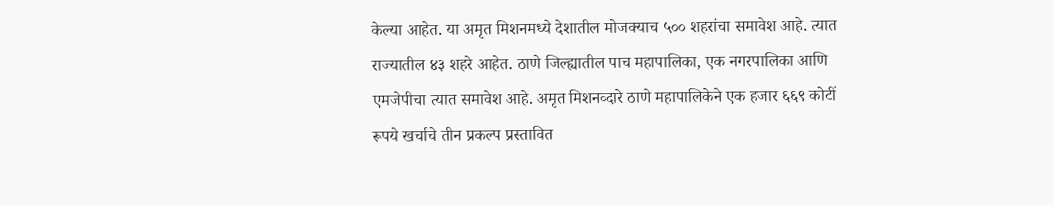केल्या आहेत. या अमृत मिशनमध्ये देशातील मोजक्याच ५०० शहरांचा समावेश आहे. त्यात राज्यातील ४३ शहरे आहेत. ठाणे जिल्ह्यातील पाच महापालिका, एक नगरपालिका आणि एमजेपीचा त्यात समावेश आहे. अमृत मिशनव्दारे ठाणे महापालिकेने एक हजार ६६९ कोटीं रूपये खर्चाचे तीन प्रकल्प प्रस्तावित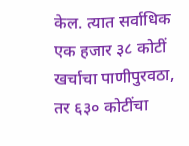केल. त्यात सर्वाधिक एक हजार ३८ कोटीं खर्चाचा पाणीपुरवठा, तर ६३० कोटींचा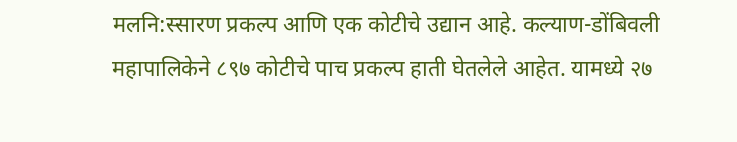मलनि:स्सारण प्रकल्प आणि एक कोटीचे उद्यान आहे. कल्याण-डोंबिवली महापालिकेने ८९७ कोटीचे पाच प्रकल्प हाती घेतलेले आहेत. यामध्ये २७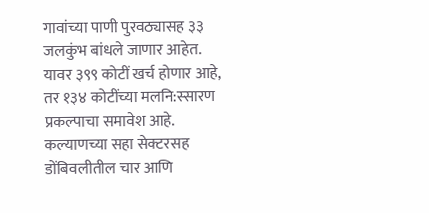गावांच्या पाणी पुरवठ्यासह ३३ जलकुंभ बांधले जाणार आहेत. यावर ३९९ कोटीं खर्च होणार आहे, तर १३४ कोटींच्या मलनि:स्सारण प्रकल्पाचा समावेश आहे. कल्याणच्या सहा सेक्टरसह डोंबिवलीतील चार आणि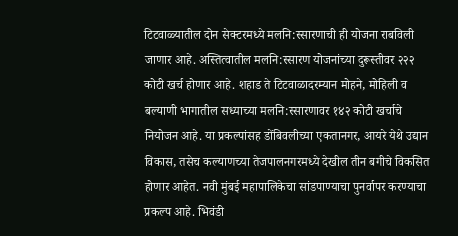टिटवाळ्यातील दोन सेक्टरमध्ये मलनि:स्सारणाची ही योजना राबविली जाणार आहे. अस्तित्वातील मलनि:स्सारण योजनांच्या दुरूस्तीवर २२२ कोटी खर्च होणार आहे. शहाड ते टिटवाळादरम्यान मोहने, मोहिली व बल्याणी भागातील सध्याच्या मलनि:स्सारणावर १४२ कोटी खर्चाचे नियोजन आहे. या प्रकल्पांसह डोंबिवलीच्या एकतानगर, आयरे येथे उद्यान विकास, तसेच कल्याणच्या तेजपालनगरमध्ये देखील तीन बगीचे विकसित होणार आहेत. नवी मुंबई महापालिकेचा सांडपाण्याचा पुनर्वापर करण्याचा प्रकल्प आहे. भिवंडी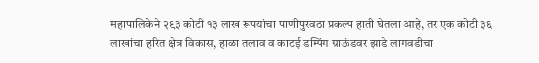महापालिकेने २९३ कोटी १३ लाख रूपयांचा पाणीपुरवठा प्रकल्प हाती घेतला आहे, तर एक कोटी ३६ लाखांचा हरित क्षेत्र विकास, हाळा तलाव व काटई डम्पिंग ग्राऊंडवर झाडे लागवडीचा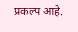प्रकल्प आहे.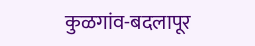कुळगांव-बदलापूर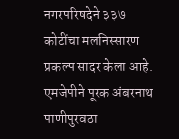नगरपरिषदेने ३३७ कोटींचा मलनिस्सारण प्रकल्प सादर केला आहे. एमजेपीने पूरक अंबरनाथ पाणीपुरवठा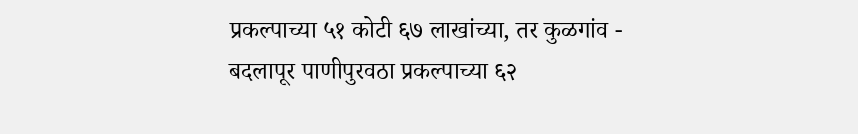प्रकल्पाच्या ५१ कोटी ६७ लाखांच्या, तर कुळगांव - बदलापूर पाणीपुरवठा प्रकल्पाच्या ६२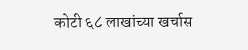कोटी ६८ लाखांच्या खर्चास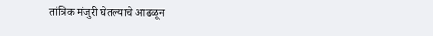तांत्रिक मंजुरी घेतल्याचे आढळून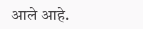आले आहे.